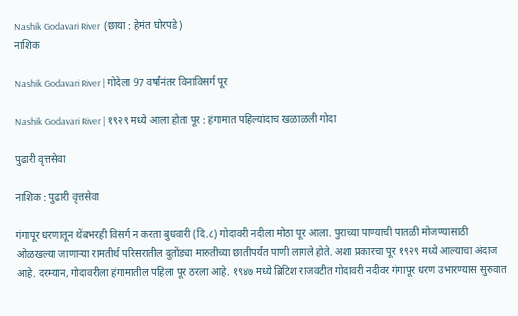Nashik Godavari River  (छाया : हेमंत घोरपडे)
नाशिक

Nashik Godavari River | गोदेला 97 वर्षांनंतर विनाविसर्ग पूर

Nashik Godavari River | १९२९ मध्ये आला होता पूर : हंगामात पहिल्यांदाच खळाळली गोदा

पुढारी वृत्तसेवा

नाशिक : पुढारी वृत्तसेवा

गंगापूर धरणातून थेंबभरही विसर्ग न करता बुधवारी (दि.८) गोदावरी नदीला मोठा पूर आला. पुराच्या पाण्याची पातळी मोजण्यासाठी ओळखल्या जाणाऱ्या रामतीर्थ परिसरातील दुतोंड्या मारुतीच्या छातीपर्यंत पाणी लागले होते. अशा प्रकारचा पूर १९२९ मध्ये आल्याचा अंदाज आहे. दरम्यान, गोदावरीला हंगामातील पहिला पूर ठरला आहे. १९४७ मध्ये ब्रिटिश राजवटीत गोदावरी नदीवर गंगापूर धरण उभारण्यास सुरुवात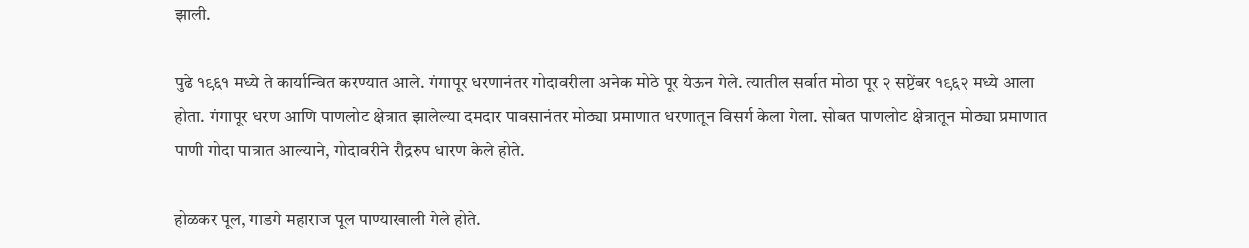झाली.

पुढे १९६१ मध्ये ते कार्यान्वित करण्यात आले. गंगापूर धरणानंतर गोदावरीला अनेक मोठे पूर येऊन गेले. त्यातील सर्वात मोठा पूर २ सप्टेंबर १९६२ मध्ये आला होता. गंगापूर धरण आणि पाणलोट क्षेत्रात झालेल्या दमदार पावसानंतर मोठ्या प्रमाणात धरणातून विसर्ग केला गेला. सोबत पाणलोट क्षेत्रातून मोठ्या प्रमाणात पाणी गोदा पात्रात आल्याने, गोदावरीने रौद्ररुप धारण केले होते.

होळकर पूल, गाडगे महाराज पूल पाण्याखाली गेले होते.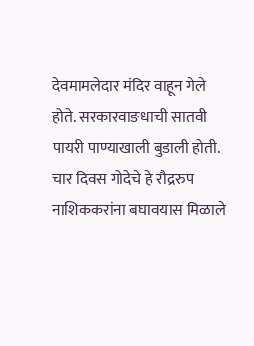देवमामलेदार मंदिर वाहून गेले होते. सरकारवाङधाची सातवी पायरी पाण्याखाली बुडाली होती. चार दिवस गोदेचे हे रौद्ररुप नाशिककरांना बघावयास मिळाले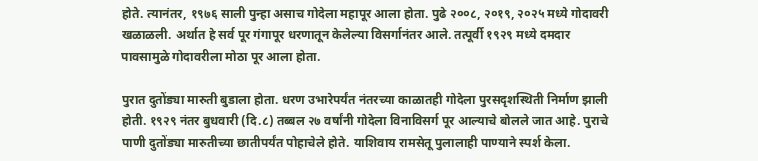होते. त्यानंतर, १९७६ साली पुन्हा असाच गोदेला महापूर आला होता. पुढे २००८, २०१९, २०२५ मध्ये गोदावरी खळाळली. अर्थात हे सर्व पूर गंगापूर धरणातून केलेल्या विसर्गानंतर आले. तत्पूर्वी १९२९ मध्ये दमदार पावसामुळे गोदावरीला मोठा पूर आला होता.

पुरात दुतोंड्या मारुती बुडाला होता. धरण उभारेपर्यंत नंतरच्या काळातही गोदेला पुरसदृशस्थिती निर्माण झाली होती. १९२९ नंतर बुधवारी (दि.८) तब्बल २७ वर्षांनी गोदेला विनाविसर्ग पूर आल्याचे बोलले जात आहे. पुराचे पाणी दुतोंड्या मारुतीच्या छातीपर्यंत पोहाचेले होते. याशिवाय रामसेतू पुलालाही पाण्याने स्पर्श केला.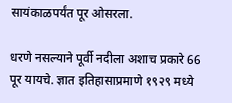सायंकाळपर्यंत पूर ओसरला.

धरणे नसल्याने पूर्वी नदीला अशाच प्रकारे 66 पूर यायचे. ज्ञात इतिहासाप्रमाणे १९२९ मध्ये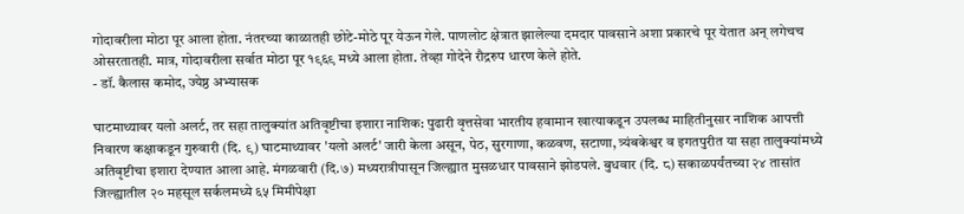गोदावरीला मोठा पूर आला होता. नंतरच्या काळातही छोटे-मोठे पूर येऊन गेले. पाणलोट क्षेत्रात झालेल्या दमदार पावसाने अशा प्रकारचे पूर येतात अन् लगेचच ओसरतातही. मात्र, गोदावरीला सर्वात मोठा पूर १९६९ मध्ये आला होता. तेव्हा गोदेने रौद्ररुप धारण केले होते.
- डॉ. कैलास कमोद, ज्येष्ठ अभ्यासक

घाटमाथ्यावर यलो अलर्ट, तर सहा तालुक्यांत अतिवृष्टीचा इशारा नाशिक: पुढारी वृत्तसेवा भारतीय हवामान खात्याकडून उपलब्ध माहितीनुसार नाशिक आपत्ती निवारण कक्षाकडून गुरुवारी (दि. ९) घाटमाथ्यावर 'यलो अलर्ट' जारी केला असून, पेठ, सुरगाणा, कळवण, सटाणा, त्र्यंबकेश्वर व इगतपुरीत या सहा तालुक्यांमध्ये अतिवृष्टीचा इशारा देण्यात आला आहे. मंगळवारी (दि.७) मध्यरात्रीपासून जिल्ह्यात मुसळधार पावसाने झोडपले. बुधवार (दि. ८) सकाळपर्यंतच्या २४ तासांत जिल्ह्यातील २० महसूल सर्कलमध्ये ६५ मिमीपेक्षा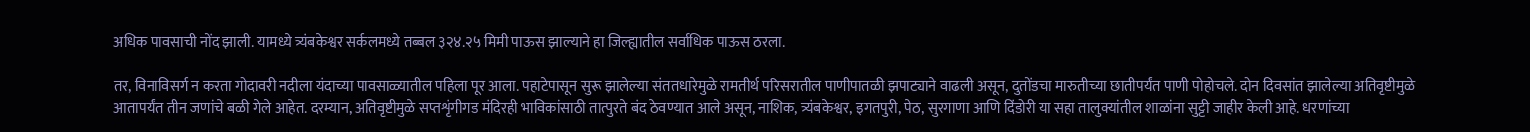अधिक पावसाची नोंद झाली. यामध्ये त्र्यंबकेश्वर सर्कलमध्ये तब्बल ३२४.२५ मिमी पाऊस झाल्याने हा जिल्ह्यातील सर्वाधिक पाऊस ठरला.

तर, विनाविसर्ग न करता गोदावरी नदीला यंदाच्या पावसाळ्यातील पहिला पूर आला. पहाटेपासून सुरू झालेल्या संततधारेमुळे रामतीर्थ परिसरातील पाणीपातळी झपाट्याने वाढली असून, दुतोंडचा मारुतीच्या छातीपर्यंत पाणी पोहोचले. दोन दिवसांत झालेल्या अतिवृष्टीमुळे आतापर्यंत तीन जणांचे बळी गेले आहेत. दरम्यान, अतिवृष्टीमुळे सप्तशृंगीगड मंदिरही भाविकांसाठी तात्पुरते बंद ठेवण्यात आले असून, नाशिक, त्र्यंबकेश्वर, इगतपुरी, पेठ, सुरगाणा आणि दिंडोरी या सहा तालुक्यांतील शाळांना सुट्टी जाहीर केली आहे. धरणांच्या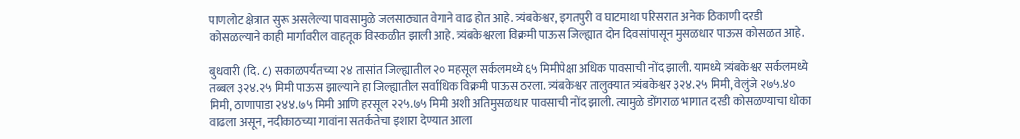पाणलोट क्षेत्रात सुरू असलेल्या पावसामुळे जलसाठ्यात वेगाने वाढ होत आहे. त्र्यंबकेश्वर, इगतपुरी व घाटमाथा परिसरात अनेक ठिकाणी दरडी कोसळल्याने काही मार्गावरील वाहतूक विस्कळीत झाली आहे. त्र्यंबकेश्वरला विक्रमी पाऊस जिल्ह्यात दोन दिवसांपासून मुसळधार पाऊस कोसळत आहे.

बुधवारी (दि. ८) सकाळपर्यंतच्या २४ तासांत जिल्ह्यातील २० महसूल सर्कलमध्ये ६५ मिमीपेक्षा अधिक पावसाची नोंद झाली. यामध्ये त्र्यंबकेश्वर सर्कलमध्ये तब्बल ३२४.२५ मिमी पाऊस झाल्याने हा जिल्ह्यातील सर्वाधिक विक्रमी पाऊस ठरला. त्र्यंबकेश्वर तालुक्यात त्र्यंबकेश्वर ३२४.२५ मिमी, वेलुंजे २७५.४० मिमी, ठाणापाडा २४४.७५ मिमी आणि हरसूल २२५.७५ मिमी अशी अतिमुसळधार पावसाची नोंद झाली. त्यामुळे डोंगराळ भागात दरडी कोसळण्याचा धोका वाढला असून, नदीकाठच्या गावांना सतर्कतेचा इशारा देण्यात आला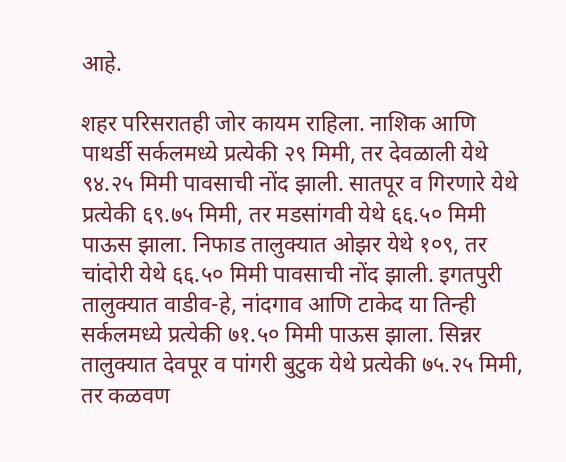आहे.

शहर परिसरातही जोर कायम राहिला. नाशिक आणि पाथर्डी सर्कलमध्ये प्रत्येकी २९ मिमी, तर देवळाली येथे ९४.२५ मिमी पावसाची नोंद झाली. सातपूर व गिरणारे येथे प्रत्येकी ६९.७५ मिमी, तर मडसांगवी येथे ६६.५० मिमी पाऊस झाला. निफाड तालुक्यात ओझर येथे १०९, तर चांदोरी येथे ६६.५० मिमी पावसाची नोंद झाली. इगतपुरी तालुक्यात वाडीव-हे, नांदगाव आणि टाकेद या तिन्ही सर्कलमध्ये प्रत्येकी ७१.५० मिमी पाऊस झाला. सिन्नर तालुक्यात देवपूर व पांगरी बुटुक येथे प्रत्येकी ७५.२५ मिमी, तर कळवण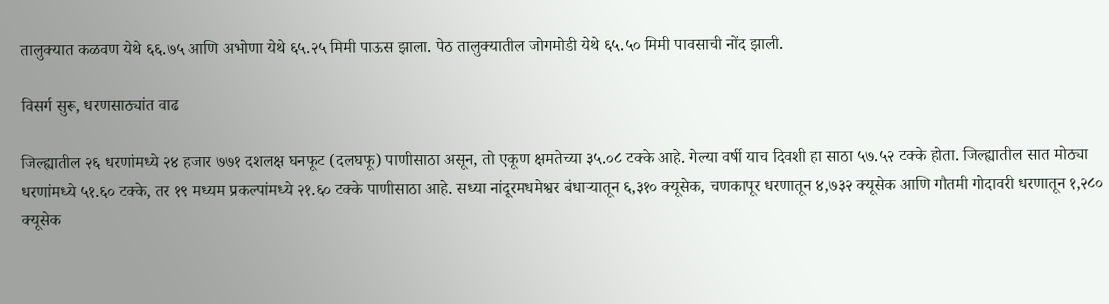तालुक्यात कळवण येथे ६६.७५ आणि अभोणा येथे ६५.२५ मिमी पाऊस झाला. पेठ तालुक्यातील जोगमोडी येथे ६५.५० मिमी पावसाची नोंद झाली.

विसर्ग सुरू, धरणसाठ्यांत वाढ

जिल्ह्यातील २६ धरणांमध्ये २४ हजार ७७१ दशलक्ष घनफूट (दलघफू) पाणीसाठा असून, तो एकूण क्षमतेच्या ३५.०८ टक्के आहे. गेल्या वर्षी याच दिवशी हा साठा ५७.५२ टक्के होता. जिल्ह्यातील सात मोठ्या धरणांमध्ये ५१.६० टक्के, तर १९ मध्यम प्रकल्पांमध्ये २१.६० टक्के पाणीसाठा आहे. सध्या नांदूरमधमेश्वर बंधाऱ्यातून ६,३१० क्यूसेक, चणकापूर धरणातून ४,७३२ क्यूसेक आणि गौतमी गोदावरी धरणातून १,२८० क्यूसेक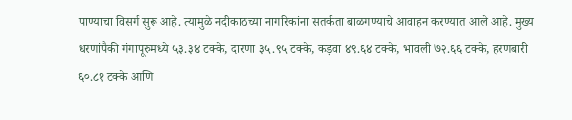पाण्याचा विसर्ग सुरू आहे. त्यामुळे नदीकाठच्या नागरिकांना सतर्कता बाळगण्याचे आवाहन करण्यात आले आहे. मुख्य धरणांपैकी गंगापूरुमध्ये ५३.३४ टक्के, दारणा ३५.९५ टक्के, कड़वा ४९.६४ टक्के, भावली ७२.६६ टक्के, हरणबारी ६०.८१ टक्के आणि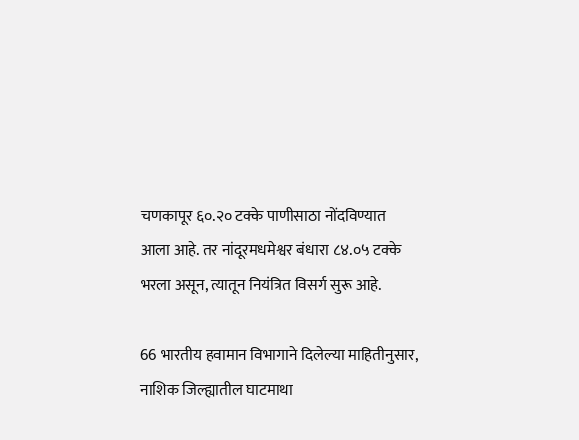चणकापूर ६०.२० टक्के पाणीसाठा नोंदविण्यात आला आहे. तर नांदूरमधमेश्वर बंधारा ८४.०५ टक्के भरला असून, त्यातून नियंत्रित विसर्ग सुरू आहे.

66 भारतीय हवामान विभागाने दिलेल्या माहितीनुसार, नाशिक जिल्ह्यातील घाटमाथा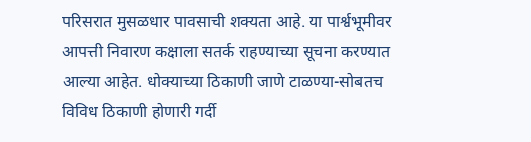परिसरात मुसळधार पावसाची शक्यता आहे. या पार्श्वभूमीवर आपत्ती निवारण कक्षाला सतर्क राहण्याच्या सूचना करण्यात आल्या आहेत. धोक्याच्या ठिकाणी जाणे टाळण्या-सोबतच विविध ठिकाणी होणारी गर्दी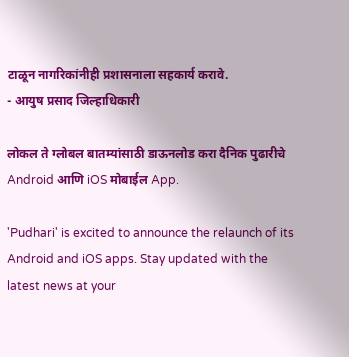टाळून नागरिकांनीही प्रशासनाला सहकार्य करावे.
- आयुष प्रसाद जिल्हाधिकारी

लोकल ते ग्लोबल बातम्यांसाठी डाऊनलोड करा दैनिक पुढारीचे Android आणि iOS मोबाईल App.

'Pudhari' is excited to announce the relaunch of its Android and iOS apps. Stay updated with the latest news at your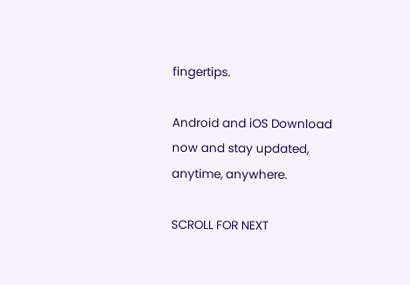fingertips.

Android and iOS Download now and stay updated, anytime, anywhere.

SCROLL FOR NEXT